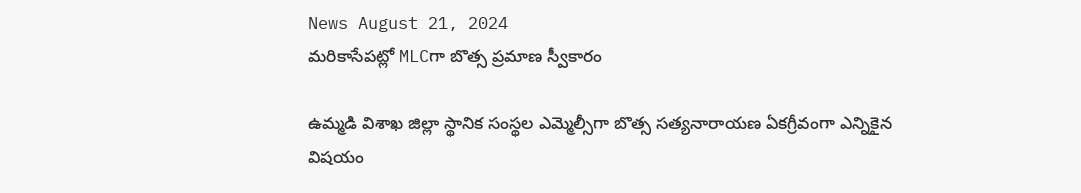News August 21, 2024
మరికాసేపట్లో MLCగా బొత్స ప్రమాణ స్వీకారం

ఉమ్మడి విశాఖ జిల్లా స్థానిక సంస్థల ఎమ్మెల్సీగా బొత్స సత్యనారాయణ ఏకగ్రీవంగా ఎన్నికైన విషయం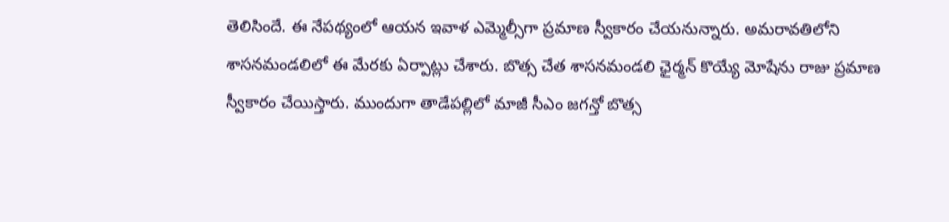తెలిసిందే. ఈ నేపథ్యంలో ఆయన ఇవాళ ఎమ్మెల్సీగా ప్రమాణ స్వీకారం చేయనున్నారు. అమరావతిలోని శాసనమండలిలో ఈ మేరకు ఏర్పాట్లు చేశారు. బొత్స చేత శాసనమండలి ఛైర్మన్ కొయ్యే మోషేను రాజు ప్రమాణ స్వీకారం చేయిస్తారు. ముందుగా తాడేపల్లిలో మాజీ సీఎం జగన్తో బొత్స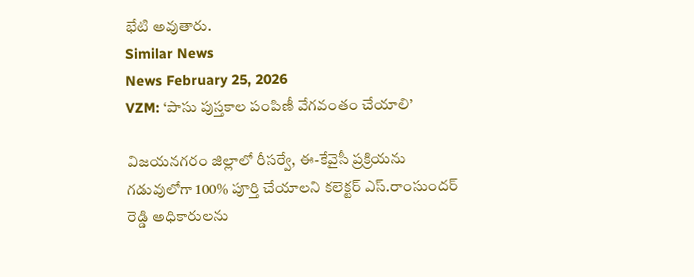భేటి అవుతారు.
Similar News
News February 25, 2026
VZM: ‘పాసు పుస్తకాల పంపిణీ వేగవంతం చేయాలి’

విజయనగరం జిల్లాలో రీసర్వే, ఈ-కేవైసీ ప్రక్రియను గడువులోగా 100% పూర్తి చేయాలని కలెక్టర్ ఎస్.రాంసుందర్ రెడ్డి అధికారులను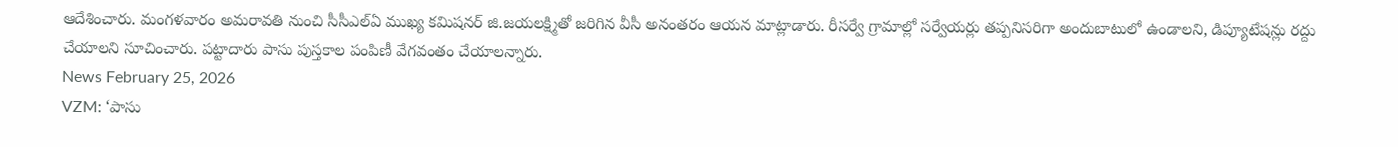ఆదేశించారు. మంగళవారం అమరావతి నుంచి సీసీఎల్ఏ ముఖ్య కమిషనర్ జి.జయలక్ష్మితో జరిగిన వీసీ అనంతరం ఆయన మాట్లాడారు. రీసర్వే గ్రామాల్లో సర్వేయర్లు తప్పనిసరిగా అందుబాటులో ఉండాలని, డిప్యూటేషన్లు రద్దు చేయాలని సూచించారు. పట్టాదారు పాసు పుస్తకాల పంపిణీ వేగవంతం చేయాలన్నారు.
News February 25, 2026
VZM: ‘పాసు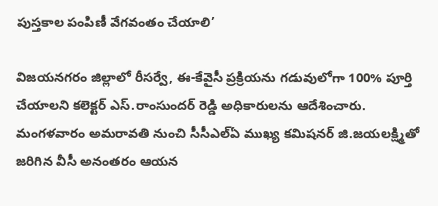పుస్తకాల పంపిణీ వేగవంతం చేయాలి’

విజయనగరం జిల్లాలో రీసర్వే, ఈ-కేవైసీ ప్రక్రియను గడువులోగా 100% పూర్తి చేయాలని కలెక్టర్ ఎస్.రాంసుందర్ రెడ్డి అధికారులను ఆదేశించారు. మంగళవారం అమరావతి నుంచి సీసీఎల్ఏ ముఖ్య కమిషనర్ జి.జయలక్ష్మితో జరిగిన వీసీ అనంతరం ఆయన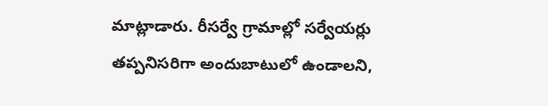మాట్లాడారు. రీసర్వే గ్రామాల్లో సర్వేయర్లు తప్పనిసరిగా అందుబాటులో ఉండాలని,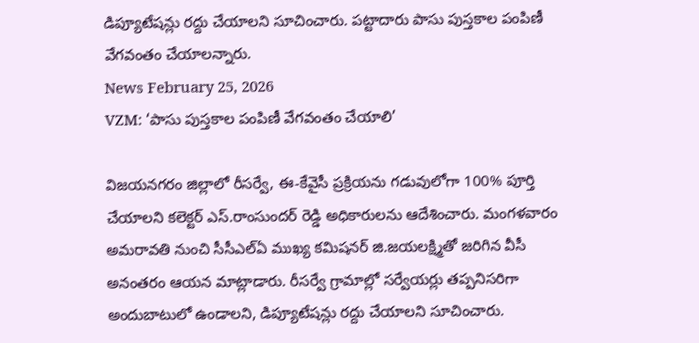డిప్యూటేషన్లు రద్దు చేయాలని సూచించారు. పట్టాదారు పాసు పుస్తకాల పంపిణీ వేగవంతం చేయాలన్నారు.
News February 25, 2026
VZM: ‘పాసు పుస్తకాల పంపిణీ వేగవంతం చేయాలి’

విజయనగరం జిల్లాలో రీసర్వే, ఈ-కేవైసీ ప్రక్రియను గడువులోగా 100% పూర్తి చేయాలని కలెక్టర్ ఎస్.రాంసుందర్ రెడ్డి అధికారులను ఆదేశించారు. మంగళవారం అమరావతి నుంచి సీసీఎల్ఏ ముఖ్య కమిషనర్ జి.జయలక్ష్మితో జరిగిన వీసీ అనంతరం ఆయన మాట్లాడారు. రీసర్వే గ్రామాల్లో సర్వేయర్లు తప్పనిసరిగా అందుబాటులో ఉండాలని, డిప్యూటేషన్లు రద్దు చేయాలని సూచించారు.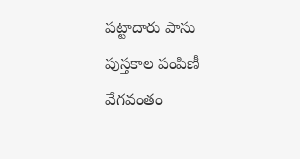పట్టాదారు పాసు పుస్తకాల పంపిణీ వేగవంతం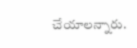చేయాలన్నారు.